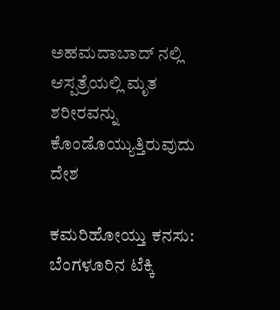ಅಹಮದಾಬಾದ್ ನಲ್ಲಿ ಆಸ್ಪತ್ರೆಯಲ್ಲಿ ಮೃತ ಶರೀರವನ್ನು ಕೊಂಡೊಯ್ಯುತ್ತಿರುವುದು
ದೇಶ

ಕಮರಿಹೋಯ್ತು ಕನಸು: ಬೆಂಗಳೂರಿನ ಟೆಕ್ಕಿ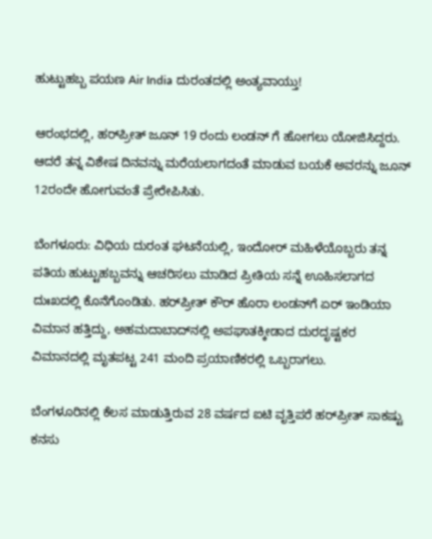ಹುಟ್ಟುಹಬ್ಬ ಪಯಣ Air India ದುರಂತದಲ್ಲಿ ಅಂತ್ಯವಾಯ್ತು!

ಆರಂಭದಲ್ಲಿ, ಹರ್‌ಪ್ರೀತ್ ಜೂನ್ 19 ರಂದು ಲಂಡನ್ ಗೆ ಹೋಗಲು ಯೋಜಿಸಿದ್ದರು. ಆದರೆ ತನ್ನ ವಿಶೇಷ ದಿನವನ್ನು ಮರೆಯಲಾಗದಂತೆ ಮಾಡುವ ಬಯಕೆ ಅವರನ್ನು ಜೂನ್ 12ರಂದೇ ಹೋಗುವಂತೆ ಪ್ರೇರೇಪಿಸಿತು.

ಬೆಂಗಳೂರು: ವಿಧಿಯ ದುರಂತ ಘಟನೆಯಲ್ಲಿ, ಇಂದೋರ್ ಮಹಿಳೆಯೊಬ್ಬರು ತನ್ನ ಪತಿಯ ಹುಟ್ಟುಹಬ್ಬವನ್ನು ಆಚರಿಸಲು ಮಾಡಿದ ಪ್ರೀತಿಯ ಸನ್ನೆ ಊಹಿಸಲಾಗದ ದುಃಖದಲ್ಲಿ ಕೊನೆಗೊಂಡಿತು. ಹರ್‌ಪ್ರೀತ್ ಕೌರ್ ಹೊರಾ ಲಂಡನ್‌ಗೆ ಏರ್ ಇಂಡಿಯಾ ವಿಮಾನ ಹತ್ತಿದ್ದು, ಅಹಮದಾಬಾದ್‌ನಲ್ಲಿ ಅಪಘಾತಕ್ಕೀಡಾದ ದುರದೃಷ್ಟಕರ ವಿಮಾನದಲ್ಲಿ ಮೃತಪಟ್ಟ 241 ಮಂದಿ ಪ್ರಯಾಣಿಕರಲ್ಲಿ ಒಬ್ಬರಾಗಲು.

ಬೆಂಗಳೂರಿನಲ್ಲಿ ಕೆಲಸ ಮಾಡುತ್ತಿರುವ 28 ವರ್ಷದ ಐಟಿ ವೃತ್ತಿಪರೆ ಹರ್‌ಪ್ರೀತ್‌ ಸಾಕಷ್ಟು ಕನಸು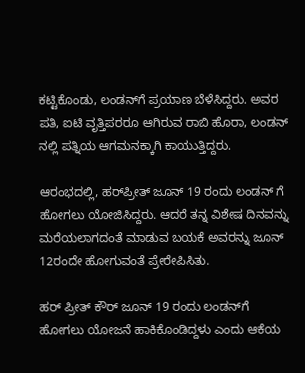ಕಟ್ಟಿಕೊಂಡು, ಲಂಡನ್‌ಗೆ ಪ್ರಯಾಣ ಬೆಳೆಸಿದ್ದರು. ಅವರ ಪತಿ, ಐಟಿ ವೃತ್ತಿಪರರೂ ಆಗಿರುವ ರಾಬಿ ಹೊರಾ, ಲಂಡನ್ ನಲ್ಲಿ ಪತ್ನಿಯ ಆಗಮನಕ್ಕಾಗಿ ಕಾಯುತ್ತಿದ್ದರು.

ಆರಂಭದಲ್ಲಿ, ಹರ್‌ಪ್ರೀತ್ ಜೂನ್ 19 ರಂದು ಲಂಡನ್ ಗೆ ಹೋಗಲು ಯೋಜಿಸಿದ್ದರು. ಆದರೆ ತನ್ನ ವಿಶೇಷ ದಿನವನ್ನು ಮರೆಯಲಾಗದಂತೆ ಮಾಡುವ ಬಯಕೆ ಅವರನ್ನು ಜೂನ್ 12ರಂದೇ ಹೋಗುವಂತೆ ಪ್ರೇರೇಪಿಸಿತು.

ಹರ್ ಪ್ರೀತ್ ಕೌರ್ ಜೂನ್ 19 ರಂದು ಲಂಡನ್‌ಗೆ ಹೋಗಲು ಯೋಜನೆ ಹಾಕಿಕೊಂಡಿದ್ದಳು ಎಂದು ಆಕೆಯ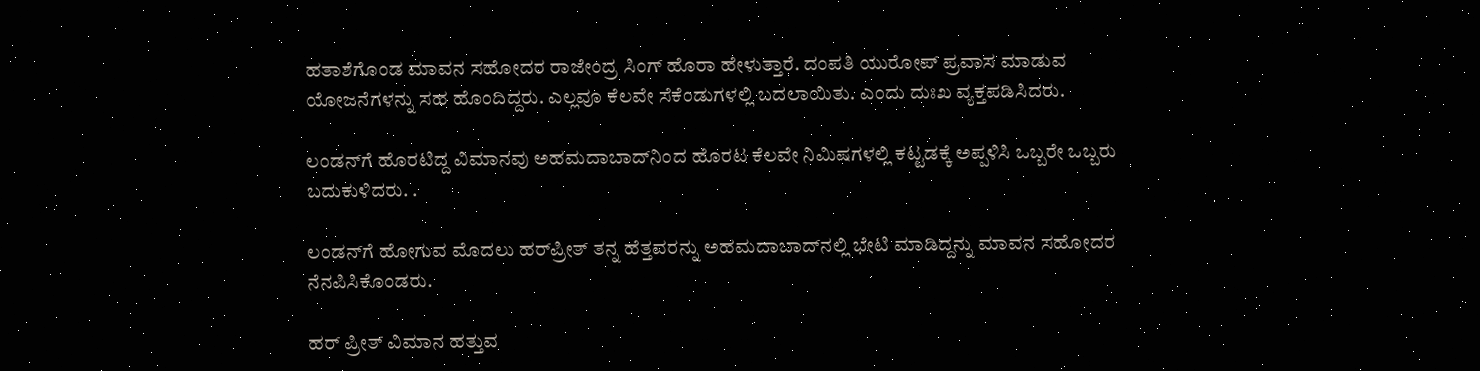ಹತಾಶೆಗೊಂಡ ಮಾವನ ಸಹೋದರ ರಾಜೇಂದ್ರ ಸಿಂಗ್ ಹೊರಾ ಹೇಳುತ್ತಾರೆ. ದಂಪತಿ ಯುರೋಪ್ ಪ್ರವಾಸ ಮಾಡುವ ಯೋಜನೆಗಳನ್ನು ಸಹ ಹೊಂದಿದ್ದರು. ಎಲ್ಲವೂ ಕೆಲವೇ ಸೆಕೆಂಡುಗಳಲ್ಲಿ ಬದಲಾಯಿತು. ಎಂದು ದುಃಖ ವ್ಯಕ್ತಪಡಿಸಿದರು.

ಲಂಡನ್‌ಗೆ ಹೊರಟಿದ್ದ ವಿಮಾನವು ಅಹಮದಾಬಾದ್‌ನಿಂದ ಹೊರಟ ಕೆಲವೇ ನಿಮಿಷಗಳಲ್ಲಿ ಕಟ್ಟಡಕ್ಕೆ ಅಪ್ಪಳಿಸಿ ಒಬ್ಬರೇ ಒಬ್ಬರು ಬದುಕುಳಿದರು. .

ಲಂಡನ್‌ಗೆ ಹೋಗುವ ಮೊದಲು ಹರ್‌ಪ್ರೀತ್ ತನ್ನ ಹೆತ್ತವರನ್ನು ಅಹಮದಾಬಾದ್‌ನಲ್ಲಿ ಭೇಟಿ ಮಾಡಿದ್ದನ್ನು ಮಾವನ ಸಹೋದರ ನೆನಪಿಸಿಕೊಂಡರು.

ಹರ್ ಪ್ರೀತ್ ವಿಮಾನ ಹತ್ತುವ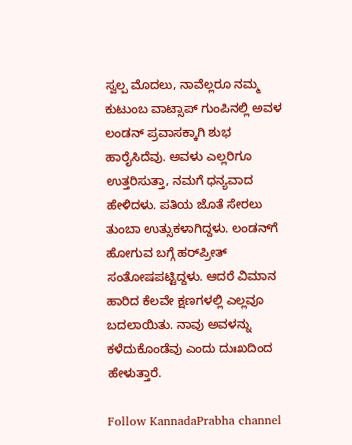ಸ್ವಲ್ಪ ಮೊದಲು, ನಾವೆಲ್ಲರೂ ನಮ್ಮ ಕುಟುಂಬ ವಾಟ್ಸಾಪ್ ಗುಂಪಿನಲ್ಲಿ ಅವಳ ಲಂಡನ್ ಪ್ರವಾಸಕ್ಕಾಗಿ ಶುಭ ಹಾರೈಸಿದೆವು. ಅವಳು ಎಲ್ಲರಿಗೂ ಉತ್ತರಿಸುತ್ತಾ, ನಮಗೆ ಧನ್ಯವಾದ ಹೇಳಿದಳು. ಪತಿಯ ಜೊತೆ ಸೇರಲು ತುಂಬಾ ಉತ್ಸುಕಳಾಗಿದ್ದಳು. ಲಂಡನ್‌ಗೆ ಹೋಗುವ ಬಗ್ಗೆ ಹರ್‌ಪ್ರೀತ್ ಸಂತೋಷಪಟ್ಟಿದ್ದಳು. ಆದರೆ ವಿಮಾನ ಹಾರಿದ ಕೆಲವೇ ಕ್ಷಣಗಳಲ್ಲಿ ಎಲ್ಲವೂ ಬದಲಾಯಿತು. ನಾವು ಅವಳನ್ನು ಕಳೆದುಕೊಂಡೆವು ಎಂದು ದುಃಖದಿಂದ ಹೇಳುತ್ತಾರೆ.

Follow KannadaPrabha channel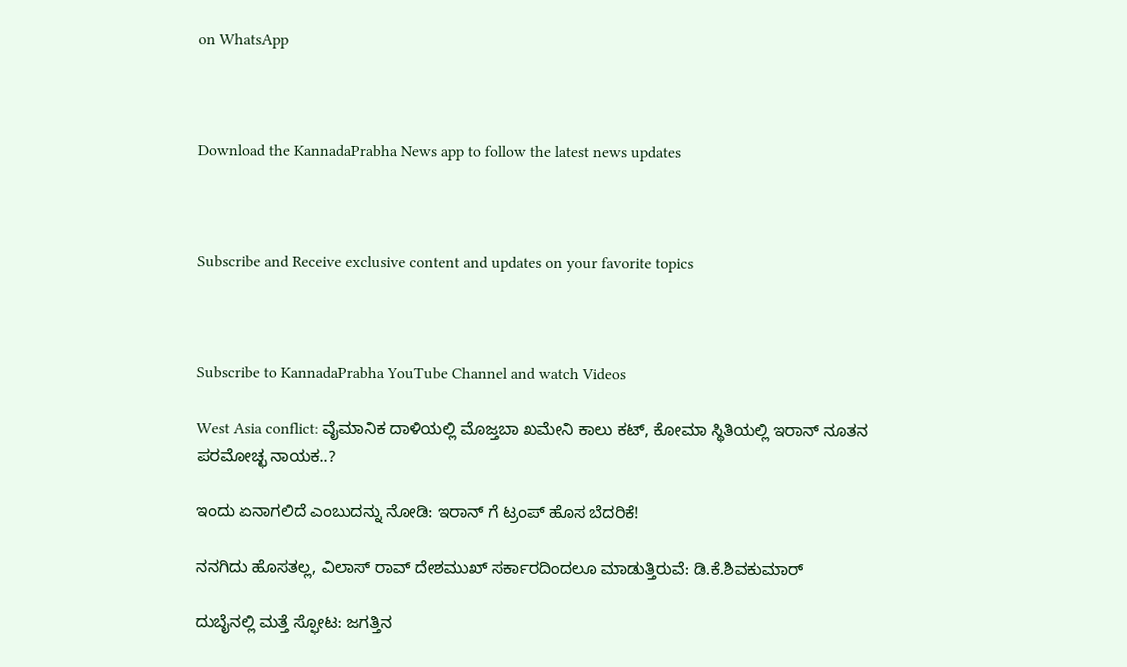on WhatsApp



Download the KannadaPrabha News app to follow the latest news updates



Subscribe and Receive exclusive content and updates on your favorite topics



Subscribe to KannadaPrabha YouTube Channel and watch Videos

West Asia conflict: ವೈಮಾನಿಕ ದಾಳಿಯಲ್ಲಿ ಮೊಜ್ತಬಾ ಖಮೇನಿ ಕಾಲು ಕಟ್, ಕೋಮಾ ಸ್ಥಿತಿಯಲ್ಲಿ ಇರಾನ್ ನೂತನ ಪರಮೋಚ್ಛ ನಾಯಕ..?

ಇಂದು ಏನಾಗಲಿದೆ ಎಂಬುದನ್ನು ನೋಡಿ: ಇರಾನ್ ಗೆ ಟ್ರಂಪ್ ಹೊಸ ಬೆದರಿಕೆ!

ನನಗಿದು ಹೊಸತಲ್ಲ, ವಿಲಾಸ್ ರಾವ್ ದೇಶಮುಖ್ ಸರ್ಕಾರದಿಂದಲೂ ಮಾಡುತ್ತಿರುವೆ: ಡಿ.ಕೆ.ಶಿವಕುಮಾರ್

ದುಬೈನಲ್ಲಿ ಮತ್ತೆ ಸ್ಫೋಟ: ಜಗತ್ತಿನ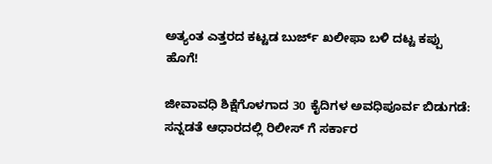ಅತ್ಯಂತ ಎತ್ತರದ ಕಟ್ಟಡ ಬುರ್ಜ್ ಖಲೀಫಾ ಬಳಿ ದಟ್ಟ ಕಪ್ಪು ಹೊಗೆ!

ಜೀವಾವಧಿ ಶಿಕ್ಷೆಗೊಳಗಾದ 30 ಕೈದಿಗಳ ಅವಧಿಪೂರ್ವ ಬಿಡುಗಡೆ: ಸನ್ನಡತೆ ಆಧಾರದಲ್ಲಿ ರಿಲೀಸ್ ಗೆ ಸರ್ಕಾರ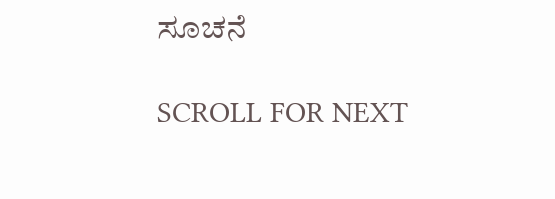ಸೂಚನೆ

SCROLL FOR NEXT